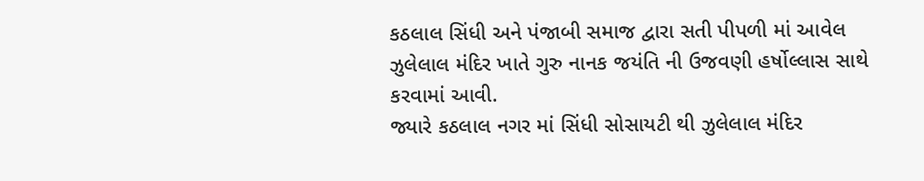કઠલાલ સિંધી અને પંજાબી સમાજ દ્વારા સતી પીપળી માં આવેલ ઝુલેલાલ મંદિર ખાતે ગુરુ નાનક જયંતિ ની ઉજવણી હર્ષોલ્લાસ સાથે કરવામાં આવી.
જ્યારે કઠલાલ નગર માં સિંધી સોસાયટી થી ઝુલેલાલ મંદિર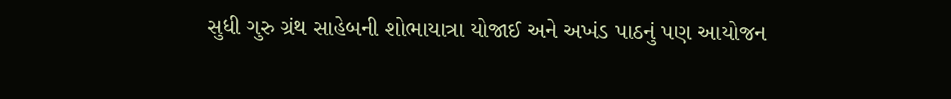સુધી ગુરુ ગ્રંથ સાહેબની શોભાયાત્રા યોજાઈ અને અખંડ પાઠનું પણ આયોજન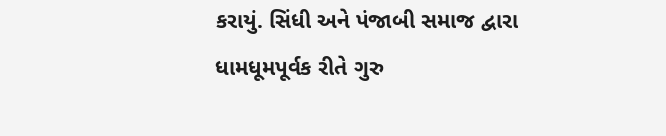કરાયું. સિંધી અને પંજાબી સમાજ દ્વારા ધામધૂમપૂર્વક રીતે ગુરુ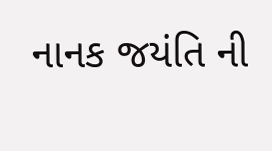નાનક જયંતિ ની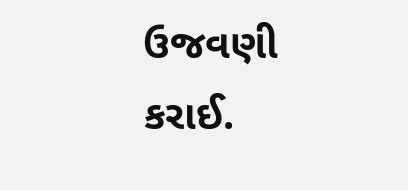ઉજવણી કરાઈ.